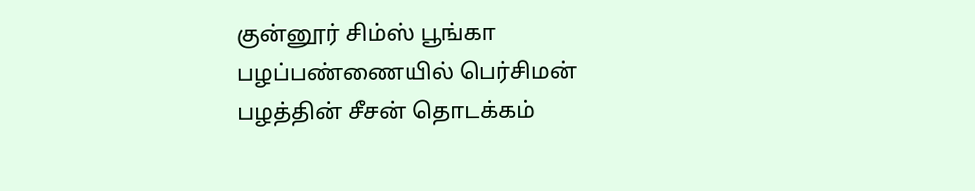குன்னூர் சிம்ஸ் பூங்கா பழப்பண்ணையில் பெர்சிமன் பழத்தின் சீசன் தொடக்கம்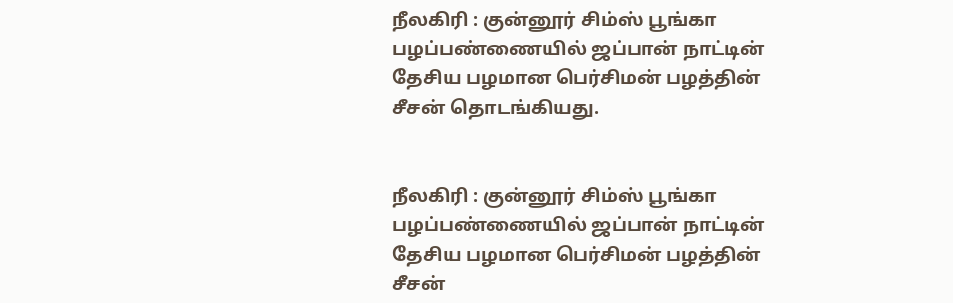நீலகிரி : குன்னூர் சிம்ஸ் பூங்கா பழப்பண்ணையில் ஜப்பான் நாட்டின் தேசிய பழமான பெர்சிமன் பழத்தின் சீசன் தொடங்கியது.


நீலகிரி : குன்னூர் சிம்ஸ் பூங்கா பழப்பண்ணையில் ஜப்பான் நாட்டின் தேசிய பழமான பெர்சிமன் பழத்தின் சீசன்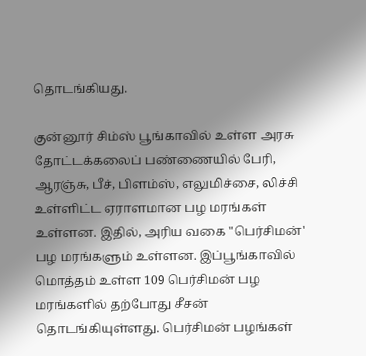தொடங்கியது.

குன்னூர் சிம்ஸ் பூங்காவில் உள்ள அரசு தோட்டக்கலைப் பண்ணையில் பேரி, ஆரஞ்சு, பீச், பிளம்ஸ், எலுமிச்சை, லிச்சி உள்ளிட்ட ஏராளமான பழ மரங்கள் உள்ளன. இதில், அரிய வகை "பெர்சிமன்' பழ மரங்களும் உள்ளன. இப்பூங்காவில் மொத்தம் உள்ள 109 பெர்சிமன் பழ மரங்களில் தற்போது சீசன் தொடங்கியுள்ளது. பெர்சிமன் பழங்கள்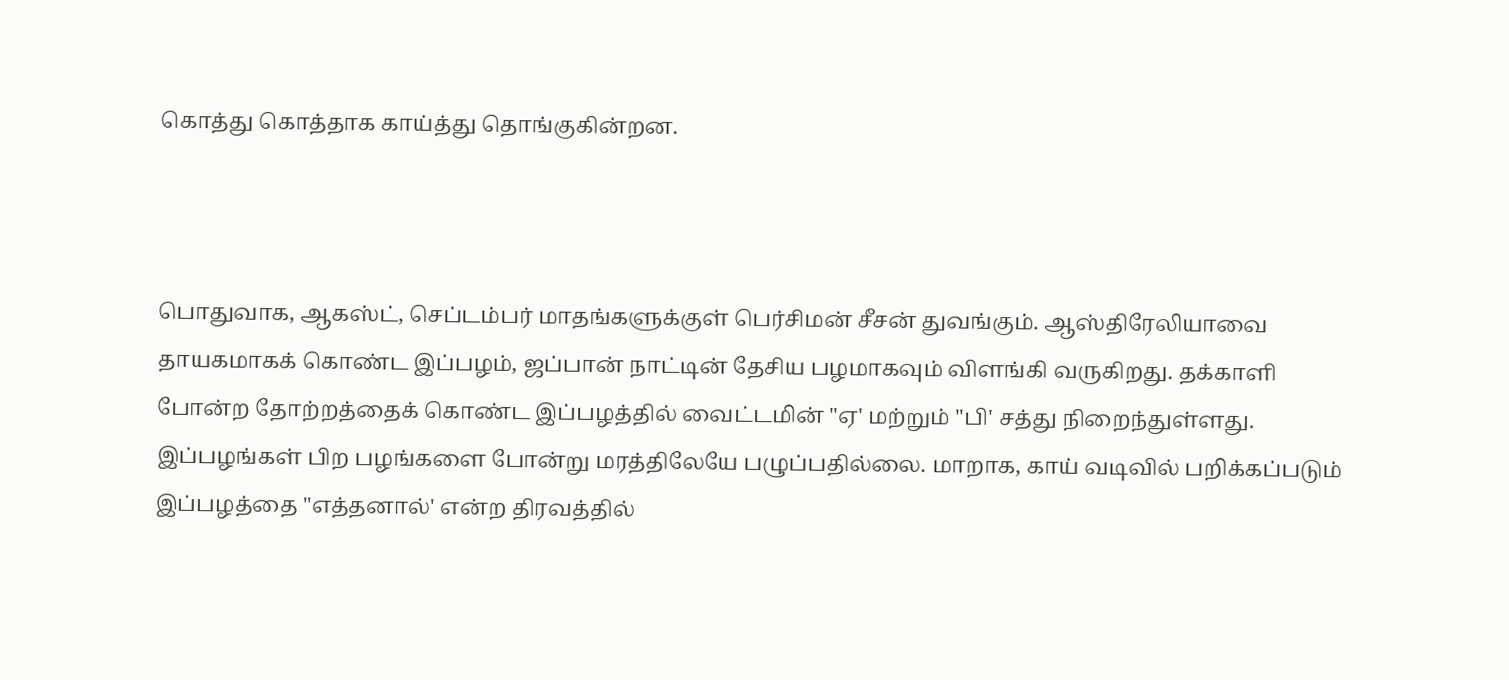கொத்து கொத்தாக காய்த்து தொங்குகின்றன.



பொதுவாக, ஆகஸ்ட், செப்டம்பர் மாதங்களுக்குள் பெர்சிமன் சீசன் துவங்கும். ஆஸ்திரேலியாவை தாயகமாகக் கொண்ட இப்பழம், ஜப்பான் நாட்டின் தேசிய பழமாகவும் விளங்கி வருகிறது. தக்காளி போன்ற தோற்றத்தைக் கொண்ட இப்பழத்தில் வைட்டமின் "ஏ' மற்றும் "பி' சத்து நிறைந்துள்ளது. இப்பழங்கள் பிற பழங்களை போன்று மரத்திலேயே பழுப்பதில்லை. மாறாக, காய் வடிவில் பறிக்கப்படும் இப்பழத்தை "எத்தனால்' என்ற திரவத்தில்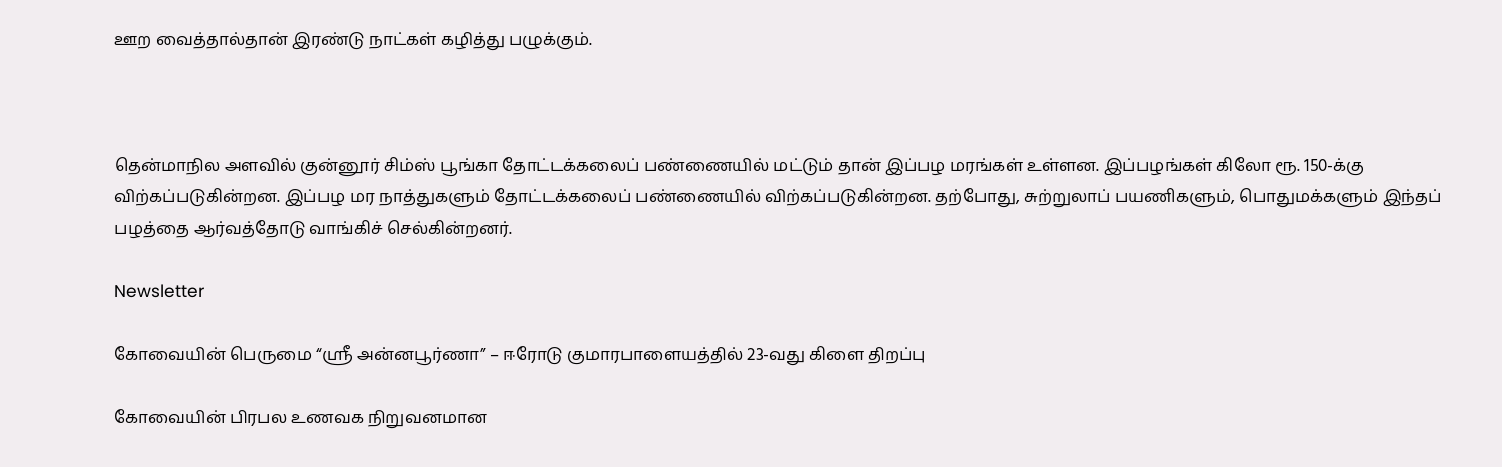ஊற வைத்தால்தான் இரண்டு நாட்கள் கழித்து பழுக்கும்.



தென்மாநில அளவில் குன்னூர் சிம்ஸ் பூங்கா தோட்டக்கலைப் பண்ணையில் மட்டும் தான் இப்பழ மரங்கள் உள்ளன. இப்பழங்கள் கிலோ ரூ. 150-க்கு விற்கப்படுகின்றன. இப்பழ மர நாத்துகளும் தோட்டக்கலைப் பண்ணையில் விற்கப்படுகின்றன. தற்போது, சுற்றுலாப் பயணிகளும், பொதுமக்களும் இந்தப் பழத்தை ஆர்வத்தோடு வாங்கிச் செல்கின்றனர்.

Newsletter

கோவையின் பெருமை “ஸ்ரீ அன்னபூர்ணா” – ஈரோடு குமாரபாளையத்தில் 23-வது கிளை திறப்பு

கோவையின் பிரபல உணவக நிறுவனமான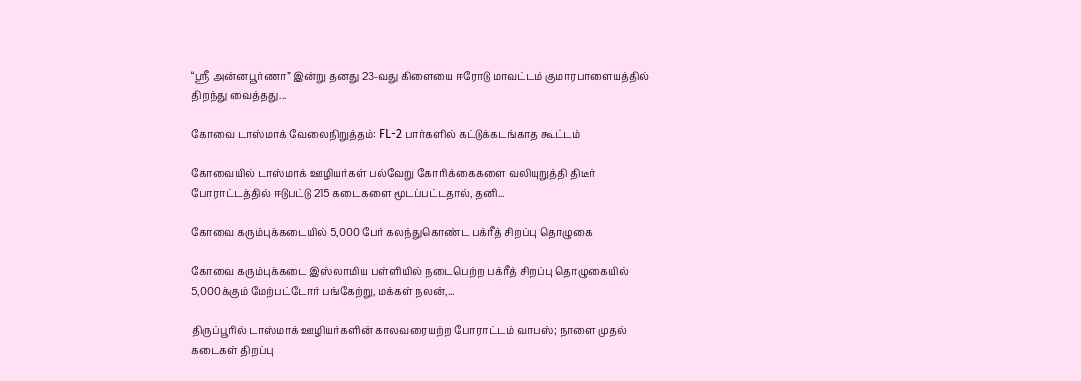“ஸ்ரீ அன்னபூர்ணா” இன்று தனது 23-வது கிளையை ஈரோடு மாவட்டம் குமாரபாளையத்தில் திறந்து வைத்தது...

கோவை டாஸ்மாக் வேலைநிறுத்தம்: FL-2 பார்களில் கட்டுக்கடங்காத கூட்டம்

கோவையில் டாஸ்மாக் ஊழியர்கள் பல்வேறு கோரிக்கைகளை வலியுறுத்தி திடீர் போராட்டத்தில் ஈடுபட்டு 215 கடைகளை மூடப்பட்டதால், தனி...

கோவை கரும்புக்கடையில் 5,000 பேர் கலந்துகொண்ட பக்ரீத் சிறப்பு தொழுகை

கோவை கரும்புக்கடை இஸ்லாமிய பள்ளியில் நடைபெற்ற பக்ரீத் சிறப்பு தொழுகையில் 5,000க்கும் மேற்பட்டோர் பங்கேற்று, மக்கள் நலன்,...

திருப்பூரில் டாஸ்மாக் ஊழியர்களின் காலவரையற்ற போராட்டம் வாபஸ்; நாளை முதல் கடைகள் திறப்பு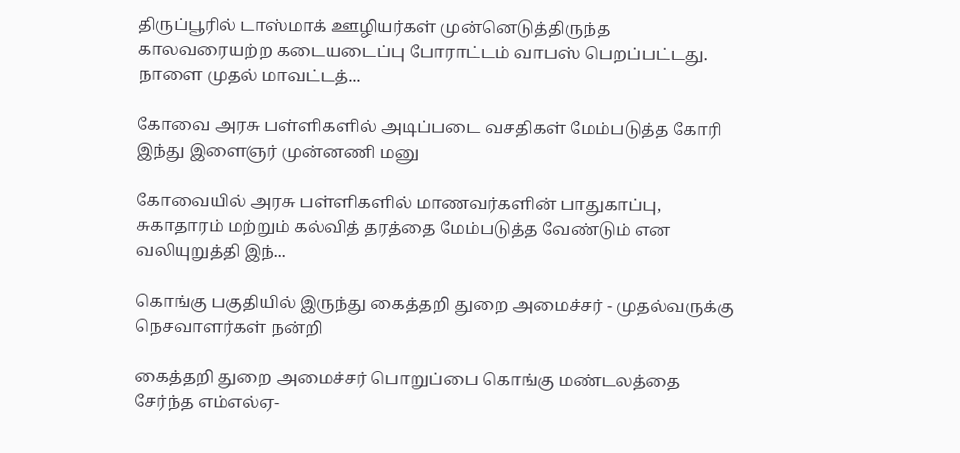திருப்பூரில் டாஸ்மாக் ஊழியர்கள் முன்னெடுத்திருந்த காலவரையற்ற கடையடைப்பு போராட்டம் வாபஸ் பெறப்பட்டது. நாளை முதல் மாவட்டத்...

கோவை அரசு பள்ளிகளில் அடிப்படை வசதிகள் மேம்படுத்த கோரி இந்து இளைஞர் முன்னணி மனு

கோவையில் அரசு பள்ளிகளில் மாணவர்களின் பாதுகாப்பு, சுகாதாரம் மற்றும் கல்வித் தரத்தை மேம்படுத்த வேண்டும் என வலியுறுத்தி இந்...

கொங்கு பகுதியில் இருந்து கைத்தறி துறை அமைச்சர் - முதல்வருக்கு நெசவாளர்கள் நன்றி

கைத்தறி துறை அமைச்சர் பொறுப்பை கொங்கு மண்டலத்தை சேர்ந்த எம்எல்ஏ-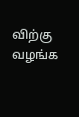விற்கு வழங்க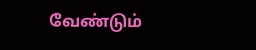வேண்டும்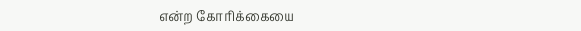என்ற கோரிக்கையை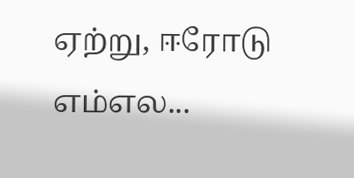ஏற்று, ஈரோடு எம்எல...